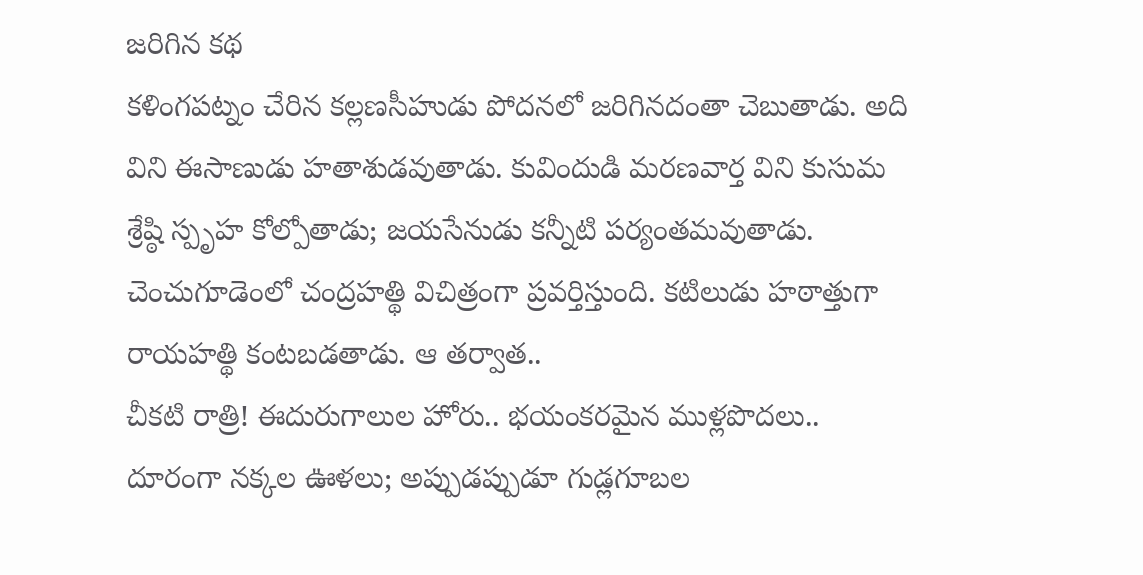జరిగిన కథ
కళింగపట్నం చేరిన కల్లణసీహుడు పోదనలో జరిగినదంతా చెబుతాడు. అది విని ఈసాణుడు హతాశుడవుతాడు. కువిందుడి మరణవార్త విని కుసుమ శ్రేష్ఠి స్పృహ కోల్పోతాడు; జయసేనుడు కన్నీటి పర్యంతమవుతాడు. చెంచుగూడెంలో చంద్రహత్థి విచిత్రంగా ప్రవర్తిస్తుంది. కటిలుడు హఠాత్తుగా రాయహత్థి కంటబడతాడు. ఆ తర్వాత..
చీకటి రాత్రి! ఈదురుగాలుల హోరు.. భయంకరమైన ముళ్లపొదలు.. దూరంగా నక్కల ఊళలు; అప్పుడప్పుడూ గుడ్లగూబల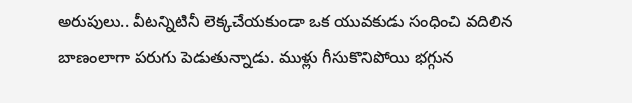అరుపులు.. వీటన్నిటినీ లెక్కచేయకుండా ఒక యువకుడు సంధించి వదిలిన బాణంలాగా పరుగు పెడుతున్నాడు. ముళ్లు గీసుకొనిపోయి భగ్గున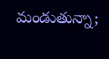మండుతున్నా;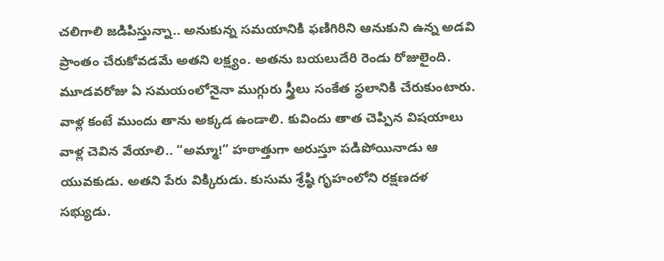చలిగాలి జడిపిస్తున్నా.. అనుకున్న సమయానికి ఫణిగిరిని ఆనుకుని ఉన్న అడవి ప్రాంతం చేరుకోవడమే అతని లక్ష్యం. అతను బయలుదేరి రెండు రోజులైంది. మూడవరోజు ఏ సమయంలోనైనా ముగ్గురు స్త్రీలు సంకేత స్థలానికి చేరుకుంటారు. వాళ్ల కంటే ముందు తాను అక్కడ ఉండాలి. కువిందు తాత చెప్పిన విషయాలు వాళ్ల చెవిన వేయాలి.. “అమ్మా!” హఠాత్తుగా అరుస్తూ పడిపోయినాడు ఆ యువకుడు. అతని పేరు విక్కిరుడు. కుసుమ శ్రేష్ఠి గృహంలోని రక్షణదళ సభ్యుడు.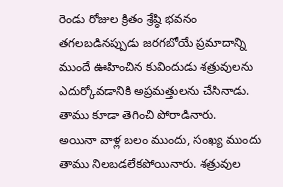రెండు రోజుల క్రితం శ్రేష్ఠి భవనం తగలబడినప్పుడు జరగబోయే ప్రమాదాన్ని ముందే ఊహించిన కువిందుడు శత్రువులను ఎదుర్కోవడానికి అప్రమత్తులను చేసినాడు. తాము కూడా తెగించి పోరాడినారు.
అయినా వాళ్ల బలం ముందు, సంఖ్య ముందు తాము నిలబడలేకపోయినారు. శత్రువుల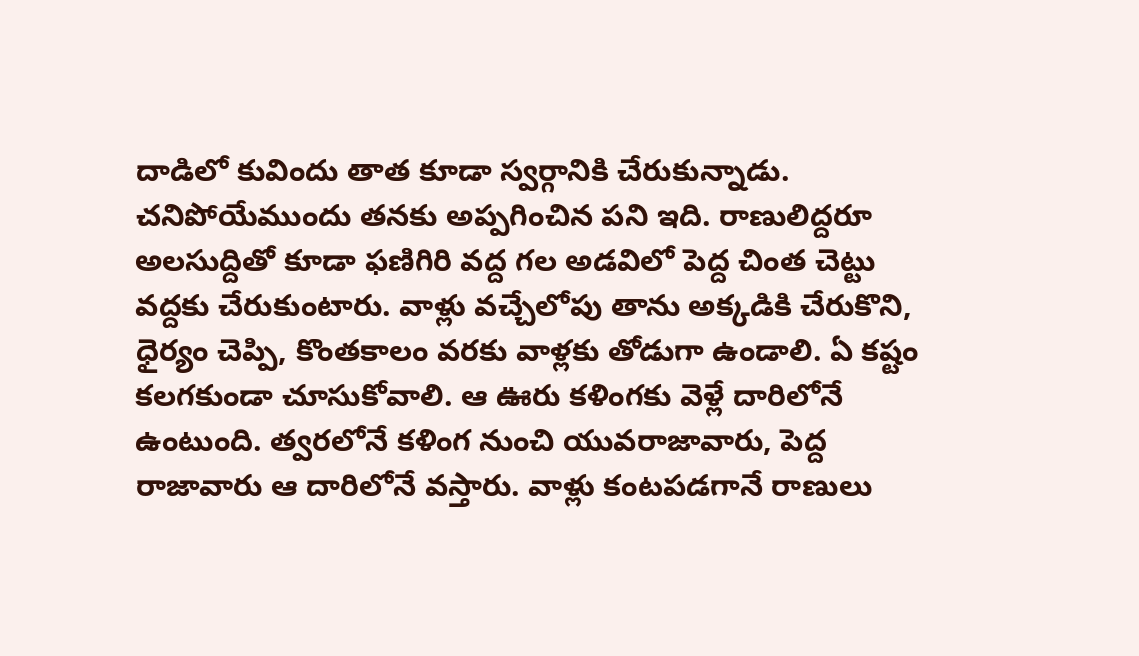దాడిలో కువిందు తాత కూడా స్వర్గానికి చేరుకున్నాడు. చనిపోయేముందు తనకు అప్పగించిన పని ఇది. రాణులిద్దరూ అలసుద్దితో కూడా ఫణిగిరి వద్ద గల అడవిలో పెద్ద చింత చెట్టు వద్దకు చేరుకుంటారు. వాళ్లు వచ్చేలోపు తాను అక్కడికి చేరుకొని, ధైర్యం చెప్పి, కొంతకాలం వరకు వాళ్లకు తోడుగా ఉండాలి. ఏ కష్టం కలగకుండా చూసుకోవాలి. ఆ ఊరు కళింగకు వెళ్లే దారిలోనే ఉంటుంది. త్వరలోనే కళింగ నుంచి యువరాజావారు, పెద్ద రాజావారు ఆ దారిలోనే వస్తారు. వాళ్లు కంటపడగానే రాణులు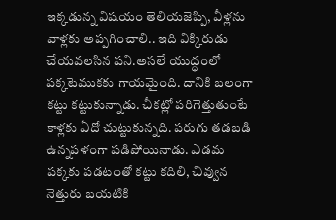ఇక్కడున్న విషయం తెలియజెప్పి, వీళ్లను వాళ్లకు అప్పగించాలి.. ఇది విక్కిరుడు చేయవలసిన పని.అసలే యుద్ధంలో పక్కటెముకకు గాయమైంది. దానికి బలంగా కట్టు కట్టుకున్నాడు. చీకట్లో పరిగెత్తుతుంటే కాళ్లకు ఏదో చుట్టుకున్నది. పరుగు తడబడి ఉన్నపళంగా పడిపోయినాడు. ఎడమ పక్కకు పడటంతో కట్టు కదిలి, చివ్వున నెత్తురు బయటికి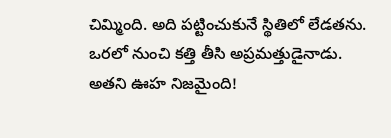చిమ్మింది. అది పట్టించుకునే స్థితిలో లేడతను. ఒరలో నుంచి కత్తి తీసి అప్రమత్తుడైనాడు. అతని ఊహ నిజమైంది!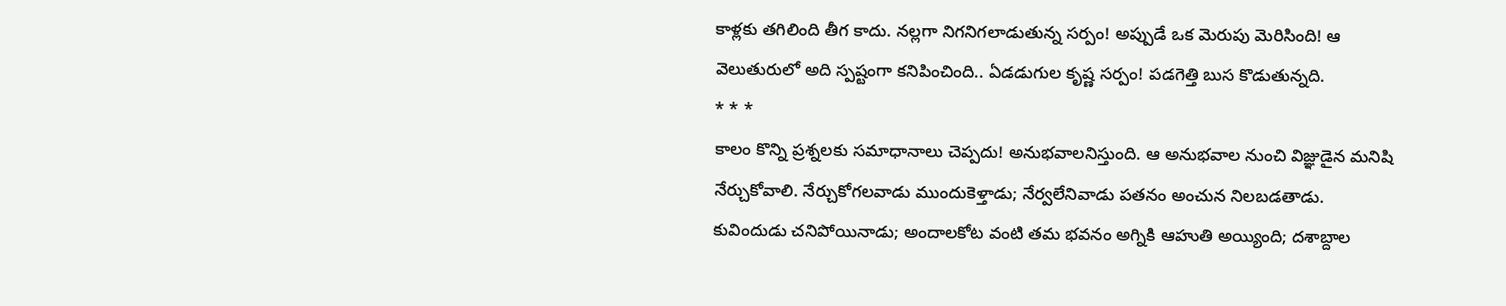కాళ్లకు తగిలింది తీగ కాదు. నల్లగా నిగనిగలాడుతున్న సర్పం! అప్పుడే ఒక మెరుపు మెరిసింది! ఆ వెలుతురులో అది స్పష్టంగా కనిపించింది.. ఏడడుగుల కృష్ణ సర్పం! పడగెత్తి బుస కొడుతున్నది.
* * *
కాలం కొన్ని ప్రశ్నలకు సమాధానాలు చెప్పదు! అనుభవాలనిస్తుంది. ఆ అనుభవాల నుంచి విజ్ఞుడైన మనిషి నేర్చుకోవాలి. నేర్చుకోగలవాడు ముందుకెళ్తాడు; నేర్వలేనివాడు పతనం అంచున నిలబడతాడు. కువిందుడు చనిపోయినాడు; అందాలకోట వంటి తమ భవనం అగ్నికి ఆహుతి అయ్యింది; దశాబ్దాల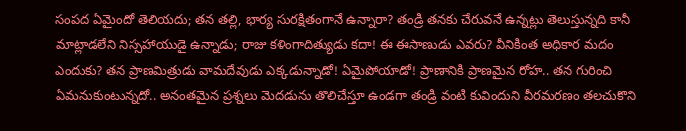సంపద ఏమైందో తెలియదు; తన తల్లి, భార్య సురక్షితంగానే ఉన్నారా? తండ్రి తనకు చేరువనే ఉన్నట్లు తెలుస్తున్నది కానీ మాట్లాడలేని నిస్సహాయుడై ఉన్నాడు; రాజు కళింగాదిత్యుడు కదా! ఈ ఈసాణుడు ఎవరు? వీనికింత అధికార మదం ఎందుకు? తన ప్రాణమిత్రుడు వామదేవుడు ఎక్కడున్నాడో! ఏమైపోయాడో! ప్రాణానికి ప్రాణమైన రోహ.. తన గురించి ఏమనుకుంటున్నదో.. అనంతమైన ప్రశ్నలు మెదడును తొలిచేస్తూ ఉండగా తండ్రి వంటి కువిందుని వీరమరణం తలచుకొని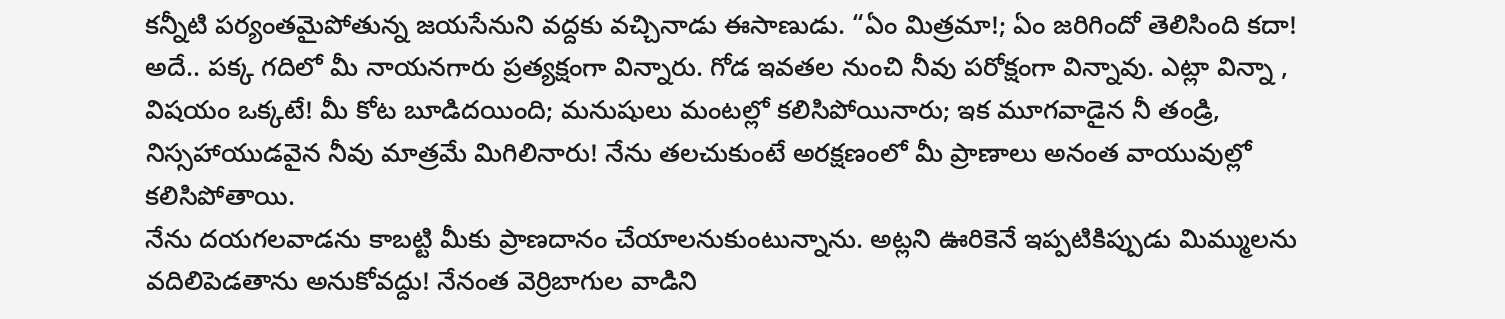కన్నీటి పర్యంతమైపోతున్న జయసేనుని వద్దకు వచ్చినాడు ఈసాణుడు. “ఏం మిత్రమా!; ఏం జరిగిందో తెలిసింది కదా! అదే.. పక్క గదిలో మీ నాయనగారు ప్రత్యక్షంగా విన్నారు. గోడ ఇవతల నుంచి నీవు పరోక్షంగా విన్నావు. ఎట్లా విన్నా , విషయం ఒక్కటే! మీ కోట బూడిదయింది; మనుషులు మంటల్లో కలిసిపోయినారు; ఇక మూగవాడైన నీ తండ్రి, నిస్సహాయుడవైన నీవు మాత్రమే మిగిలినారు! నేను తలచుకుంటే అరక్షణంలో మీ ప్రాణాలు అనంత వాయువుల్లో కలిసిపోతాయి.
నేను దయగలవాడను కాబట్టి మీకు ప్రాణదానం చేయాలనుకుంటున్నాను. అట్లని ఊరికెనే ఇప్పటికిప్పుడు మిమ్ములను వదిలిపెడతాను అనుకోవద్దు! నేనంత వెర్రిబాగుల వాడిని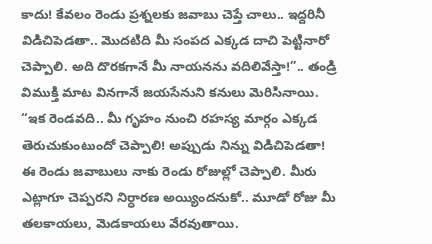కాదు! కేవలం రెండు ప్రశ్నలకు జవాబు చెప్తే చాలు.. ఇద్దరినీ విడిచిపెడతా.. మొదటిది మీ సంపద ఎక్కడ దాచి పెట్టినారో చెప్పాలి. అది దొరకగానే మీ నాయనను వదిలివేస్తా!”.. తండ్రి విముక్తి మాట వినగానే జయసేనుని కనులు మెరిసినాయి. “ఇక రెండవది.. మీ గృహం నుంచి రహస్య మార్గం ఎక్కడ తెరుచుకుంటుందో చెప్పాలి! అప్పుడు నిన్ను విడిచిపెడతా! ఈ రెండు జవాబులు నాకు రెండు రోజుల్లో చెప్పాలి. మీరు ఎట్లాగూ చెప్పరని నిర్ధారణ అయ్యిందనుకో.. మూడో రోజు మీ తలకాయలు, మెడకాయలు వేరవుతాయి.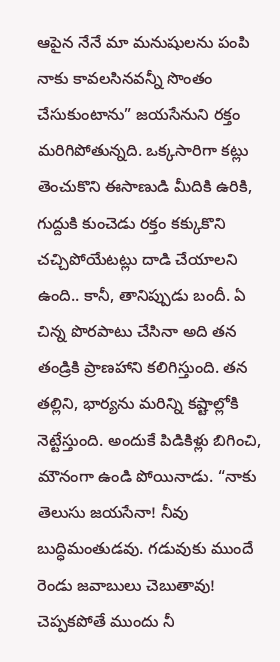ఆపైన నేనే మా మనుషులను పంపి నాకు కావలసినవన్నీ సొంతం చేసుకుంటాను” జయసేనుని రక్తం మరిగిపోతున్నది. ఒక్కసారిగా కట్లు తెంచుకొని ఈసాణుడి మీదికి ఉరికి, గుద్దుకి కుంచెడు రక్తం కక్కుకొని చచ్చిపోయేటట్లు దాడి చేయాలని ఉంది.. కానీ, తానిప్పుడు బందీ. ఏ చిన్న పొరపాటు చేసినా అది తన తండ్రికి ప్రాణహాని కలిగిస్తుంది. తన తల్లిని, భార్యను మరిన్ని కష్టాల్లోకి నెట్టేస్తుంది. అందుకే పిడికిళ్లు బిగించి, మౌనంగా ఉండి పోయినాడు. “నాకు తెలుసు జయసేనా! నీవు బుద్ధిమంతుడవు. గడువుకు ముందే రెండు జవాబులు చెబుతావు! చెప్పకపోతే ముందు నీ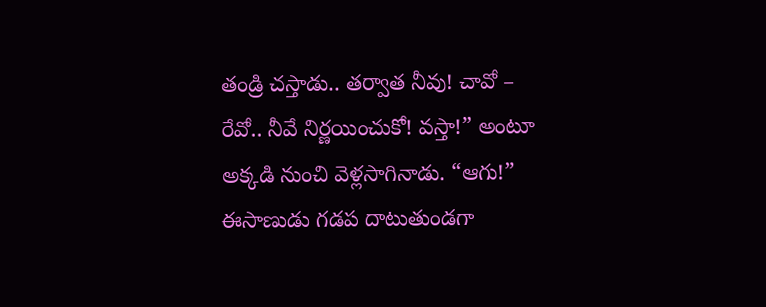తండ్రి చస్తాడు.. తర్వాత నీవు! చావో – రేవో.. నీవే నిర్ణయించుకో! వస్తా!” అంటూ అక్కడి నుంచి వెళ్లసాగినాడు. “ఆగు!” ఈసాణుడు గడప దాటుతుండగా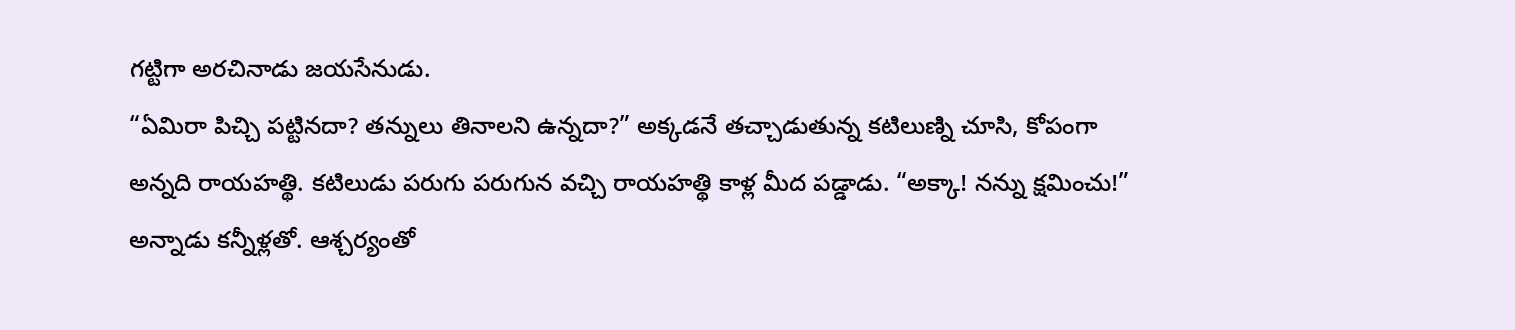గట్టిగా అరచినాడు జయసేనుడు.
“ఏమిరా పిచ్చి పట్టినదా? తన్నులు తినాలని ఉన్నదా?” అక్కడనే తచ్చాడుతున్న కటిలుణ్ని చూసి, కోపంగా అన్నది రాయహత్థి. కటిలుడు పరుగు పరుగున వచ్చి రాయహత్థి కాళ్ల మీద పడ్డాడు. “అక్కా! నన్ను క్షమించు!” అన్నాడు కన్నీళ్లతో. ఆశ్చర్యంతో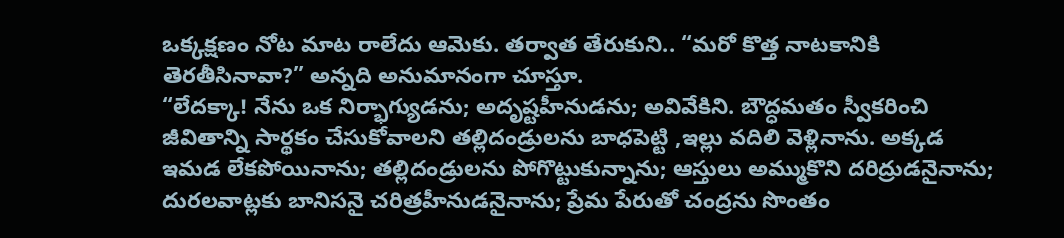ఒక్కక్షణం నోట మాట రాలేదు ఆమెకు. తర్వాత తేరుకుని.. “మరో కొత్త నాటకానికి తెరతీసినావా?” అన్నది అనుమానంగా చూస్తూ.
“లేదక్కా! నేను ఒక నిర్భాగ్యుడను; అదృష్టహీనుడను; అవివేకిని. బౌద్ధమతం స్వీకరించి జీవితాన్ని సార్థకం చేసుకోవాలని తల్లిదండ్రులను బాధపెట్టి ,ఇల్లు వదిలి వెళ్లినాను. అక్కడ ఇమడ లేకపోయినాను; తల్లిదండ్రులను పోగొట్టుకున్నాను; ఆస్తులు అమ్ముకొని దరిద్రుడనైనాను; దురలవాట్లకు బానిసనై చరిత్రహీనుడనైనాను; ప్రేమ పేరుతో చంద్రను సొంతం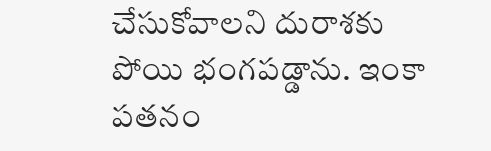చేసుకోవాలని దురాశకు పోయి భంగపడ్డాను. ఇంకా పతనం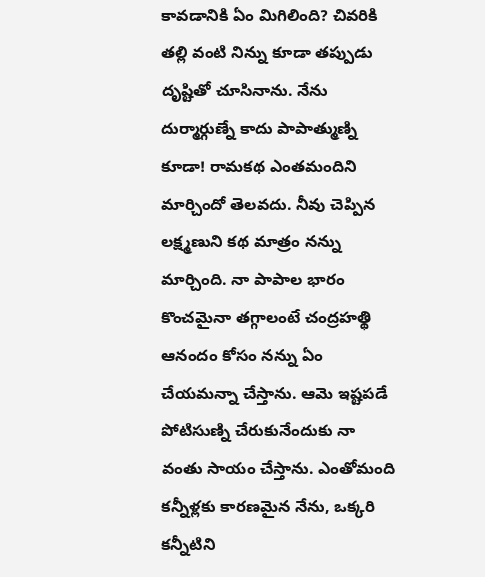కావడానికి ఏం మిగిలింది? చివరికి తల్లి వంటి నిన్ను కూడా తప్పుడు దృష్టితో చూసినాను. నేను దుర్మార్గుణ్నే కాదు పాపాత్ముణ్ని కూడా! రామకథ ఎంతమందిని మార్చిందో తెలవదు. నీవు చెప్పిన లక్ష్మణుని కథ మాత్రం నన్ను మార్చింది. నా పాపాల భారం కొంచమైనా తగ్గాలంటే చంద్రహత్థి ఆనందం కోసం నన్ను ఏం చేయమన్నా చేస్తాను. ఆమె ఇష్టపడే పోటిసుణ్ని చేరుకునేందుకు నా వంతు సాయం చేస్తాను. ఎంతోమంది కన్నీళ్లకు కారణమైన నేను, ఒక్కరి కన్నీటిని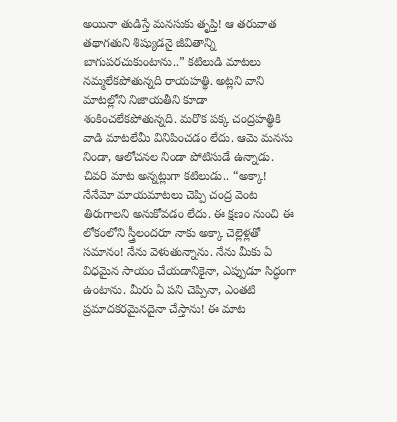అయినా తుడిస్తే మనసుకు తృప్తి! ఆ తరువాత తథాగతుని శిష్యుడనై జీవితాన్ని బాగుపరచుకుంటాను..” కటిలుడి మాటలు నమ్మలేకపోతున్నది రాయహత్థి. అట్లని వాని మాటల్లోని నిజాయతీని కూడా శంకించలేకపోతున్నది. మరొక పక్క చంద్రహత్థికి వాడి మాటలేమీ వినిపించడం లేదు. ఆమె మనసు నిండా, ఆలోచనల నిండా పోటిసుడే ఉన్నాడు. చివరి మాట అన్నట్లుగా కటిలుడు.. “అక్కా! నేనేమో మాయమాటలు చెప్పి చంద్ర వెంట తిరుగాలని అనుకోవడం లేదు. ఈ క్షణం నుంచి ఈ లోకంలోని స్త్రీలందరూ నాకు అక్కా చెల్లెళ్లతో సమానం! నేను వెళుతున్నాను. నేను మీకు ఏ విధమైన సాయం చేయడానికైనా, ఎప్పుడూ సిద్ధంగా ఉంటాను. మీరు ఏ పని చెప్పినా, ఎంతటి ప్రమాదకరమైనదైనా చేస్తాను! ఈ మాట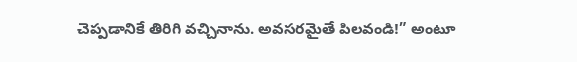చెప్పడానికే తిరిగి వచ్చినాను. అవసరమైతే పిలవండి!” అంటూ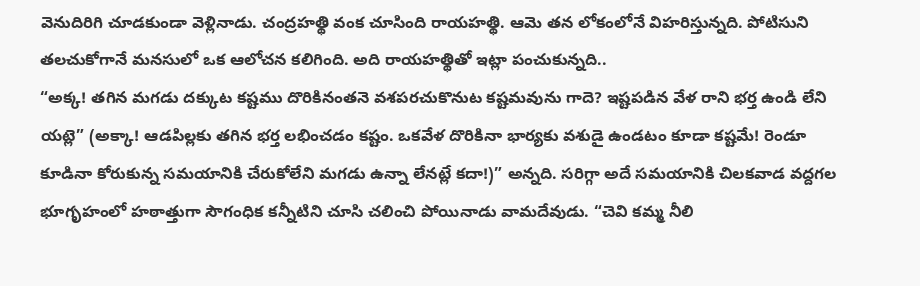వెనుదిరిగి చూడకుండా వెళ్లినాడు. చంద్రహత్థి వంక చూసింది రాయహత్థి. ఆమె తన లోకంలోనే విహరిస్తున్నది. పోటిసుని తలచుకోగానే మనసులో ఒక ఆలోచన కలిగింది. అది రాయహత్థితో ఇట్లా పంచుకున్నది..
“అక్క! తగిన మగడు దక్కుట కష్టము దొరికినంతనె వశపరచుకొనుట కష్టమవును గాదె? ఇష్టపడిన వేళ రాని భర్త ఉండి లేని యట్లె” (అక్కా! ఆడపిల్లకు తగిన భర్త లభించడం కష్టం. ఒకవేళ దొరికినా భార్యకు వశుడై ఉండటం కూడా కష్టమే! రెండూ కూడినా కోరుకున్న సమయానికి చేరుకోలేని మగడు ఉన్నా లేనట్లే కదా!)” అన్నది. సరిగ్గా అదే సమయానికి చిలకవాడ వద్దగల భూగృహంలో హఠాత్తుగా సౌగంధిక కన్నీటిని చూసి చలించి పోయినాడు వామదేవుడు. “చెవి కమ్మ నీలి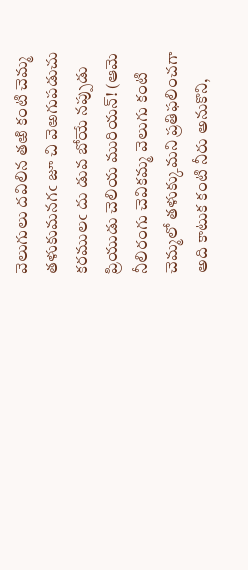వెలుగులు దవిలిన తఱి కంటి చెమ్మ తళుకుమనగఁ జూ చి వెఱగుపడుచు కరములఁ దు డువ బోయే నప్పుడు ప్రియుడు చెలియ మురియన్! (ఆమె నీలిరంగు చెవికమ్మ వెలుగు కంటి చెమ్మలో తళుక్కుమని ప్రతిఫలించగా అది కాటుక కంటి నీరు అనుకొని,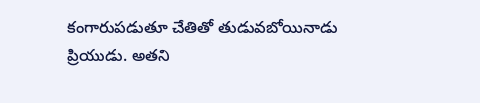కంగారుపడుతూ చేతితో తుడువబోయినాడు ప్రియుడు. అతని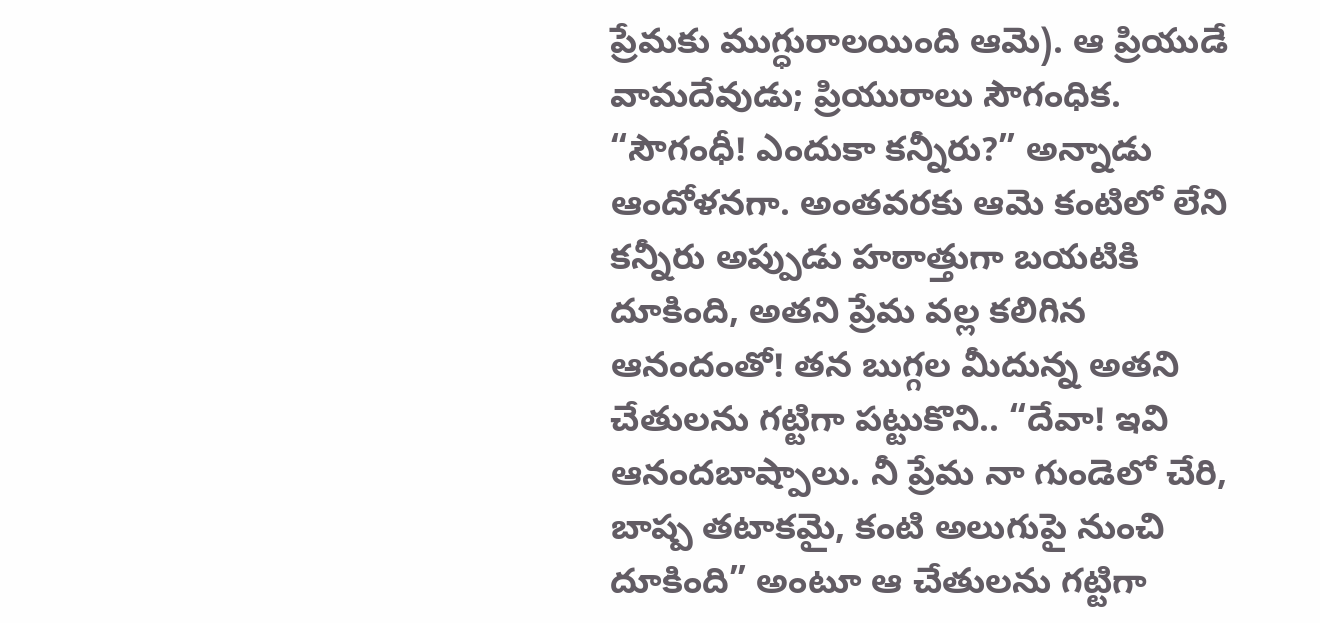ప్రేమకు ముగ్ధురాలయింది ఆమె). ఆ ప్రియుడే వామదేవుడు; ప్రియురాలు సౌగంధిక. “సౌగంధీ! ఎందుకా కన్నీరు?” అన్నాడు ఆందోళనగా. అంతవరకు ఆమె కంటిలో లేని కన్నీరు అప్పుడు హఠాత్తుగా బయటికి దూకింది, అతని ప్రేమ వల్ల కలిగిన ఆనందంతో! తన బుగ్గల మీదున్న అతని చేతులను గట్టిగా పట్టుకొని.. “దేవా! ఇవి ఆనందబాష్పాలు. నీ ప్రేమ నా గుండెలో చేరి, బాష్ప తటాకమై, కంటి అలుగుపై నుంచి దూకింది” అంటూ ఆ చేతులను గట్టిగా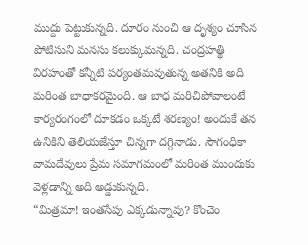ముద్దు పెట్టుకున్నది. దూరం నుంచి ఆ దృశ్యం చూసిన పోటిసుని మనసు కలుక్కుమన్నది. చంద్రహత్థి విరహంతో కన్నీటి పర్యంతమవుతున్న అతనికి అది మరింత బాధాకరమైంది. ఆ బాధ మరిచిపోవాలంటే కార్యరంగంలో దూకడం ఒక్కటే శరణ్యం! అందుకే తన ఉనికిని తెలియజేస్తూ చిన్నగా దగ్గినాడు. సౌగంధికా వామదేవులు ప్రేమ సమాగమంలో మరింత ముందుకు వెళ్లడాన్ని అది అడ్డుకున్నది.
“మిత్రమా! ఇంతసేపు ఎక్కడున్నావు? కొంచెం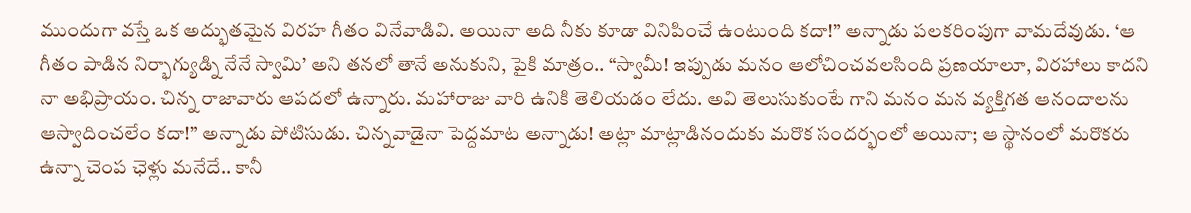ముందుగా వస్తే ఒక అద్భుతమైన విరహ గీతం వినేవాడివి. అయినా అది నీకు కూడా వినిపించే ఉంటుంది కదా!” అన్నాడు పలకరింపుగా వామదేవుడు. ‘ఆ గీతం పాడిన నిర్భాగ్యుడ్ని నేనే స్వామి’ అని తనలో తానే అనుకుని, పైకి మాత్రం.. “స్వామీ! ఇప్పుడు మనం ఆలోచించవలసింది ప్రణయాలూ, విరహాలు కాదని నా అభిప్రాయం. చిన్న రాజావారు ఆపదలో ఉన్నారు. మహారాజు వారి ఉనికి తెలియడం లేదు. అవి తెలుసుకుంటే గాని మనం మన వ్యక్తిగత ఆనందాలను ఆస్వాదించలేం కదా!” అన్నాడు పోటిసుడు. చిన్నవాడైనా పెద్దమాట అన్నాడు! అట్లా మాట్లాడినందుకు మరొక సందర్భంలో అయినా; ఆ స్థానంలో మరొకరు ఉన్నా చెంప ఛెళ్లు మనేదే.. కానీ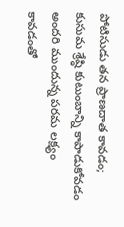పోటిసుడు తన ప్రాణదాత కావడం; కుసుమ శ్రేష్ఠి కుటుంబాన్ని కాపాడుకోవడం అందరి ముందున్న పరమ లక్ష్యం కావడంతో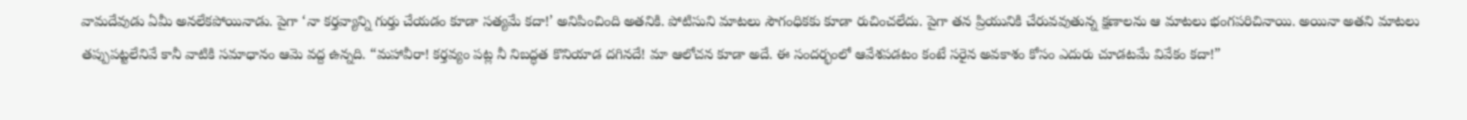వామదేవుడు ఏమీ అనలేకపోయినాడు. పైగా ‘నా కర్తవ్యాన్ని గుర్తు చేయడం కూడా సత్యమే కదా!’ అనిపించింది అతనికి. పోటిసుని మాటలు సౌగంధికకు కూడా రుచించలేదు. పైగా తన ప్రియునికి చేరువవుతున్న క్షణాలను ఆ మాటలు భంగపరిచినాయి. అయినా అతని మాటలు తప్పుపట్టలేనివే కానీ వాటికి సమాధానం ఆమె వద్ద ఉన్నది. “మహావీరా! కర్తవ్యం పట్ల నీ నిబద్ధత కొనియాడ దగినదే! మా ఆలోచన కూడా అదే. ఈ సందర్భంలో ఆవేశపడటం కంటే సరైన అవకాశం కోసం ఎదురు చూడటమే వివేకం కదా!”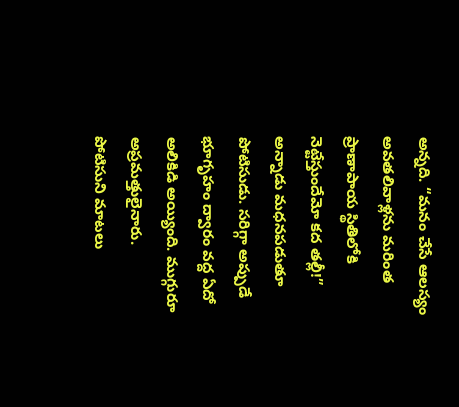అన్నది. “మనం చేసే ఆలస్యం అవతలివాళ్లను మరింత ప్రాణాపాయ స్థితిలోకి నెట్టేస్తుందేమో కద తల్లీ!” అన్నాడు మధనపడుతూ పోటిసుడు. సరిగ్గా అప్పుడే భూగృహం ద్వారం వద్ద ఏదో అలికిడి అయ్యింది. ముగ్గురూ అప్రమత్తులైనారు.
పోటిసుని మాటలు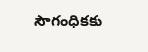సౌగంధికకు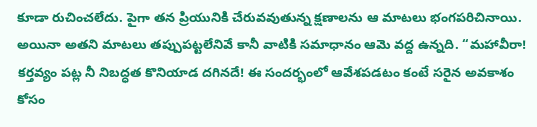కూడా రుచించలేదు. పైగా తన ప్రియునికి చేరువవుతున్న క్షణాలను ఆ మాటలు భంగపరిచినాయి. అయినా అతని మాటలు తప్పుపట్టలేనివే కానీ వాటికి సమాధానం ఆమె వద్ద ఉన్నది. “మహావీరా! కర్తవ్యం పట్ల నీ నిబద్ధత కొనియాడ దగినదే! ఈ సందర్భంలో ఆవేశపడటం కంటే సరైన అవకాశం కోసం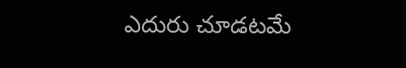ఎదురు చూడటమే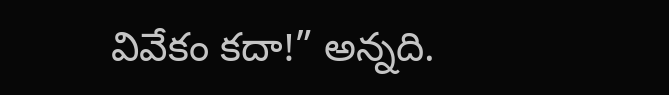వివేకం కదా!” అన్నది.